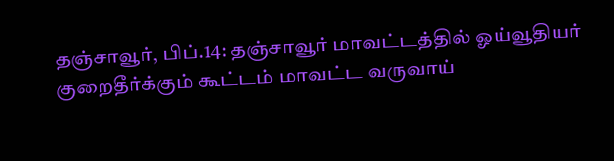தஞ்சாவூர், பிப்.14: தஞ்சாவூர் மாவட்டத்தில் ஓய்வூதியர் குறைதீர்க்கும் கூட்டம் மாவட்ட வருவாய்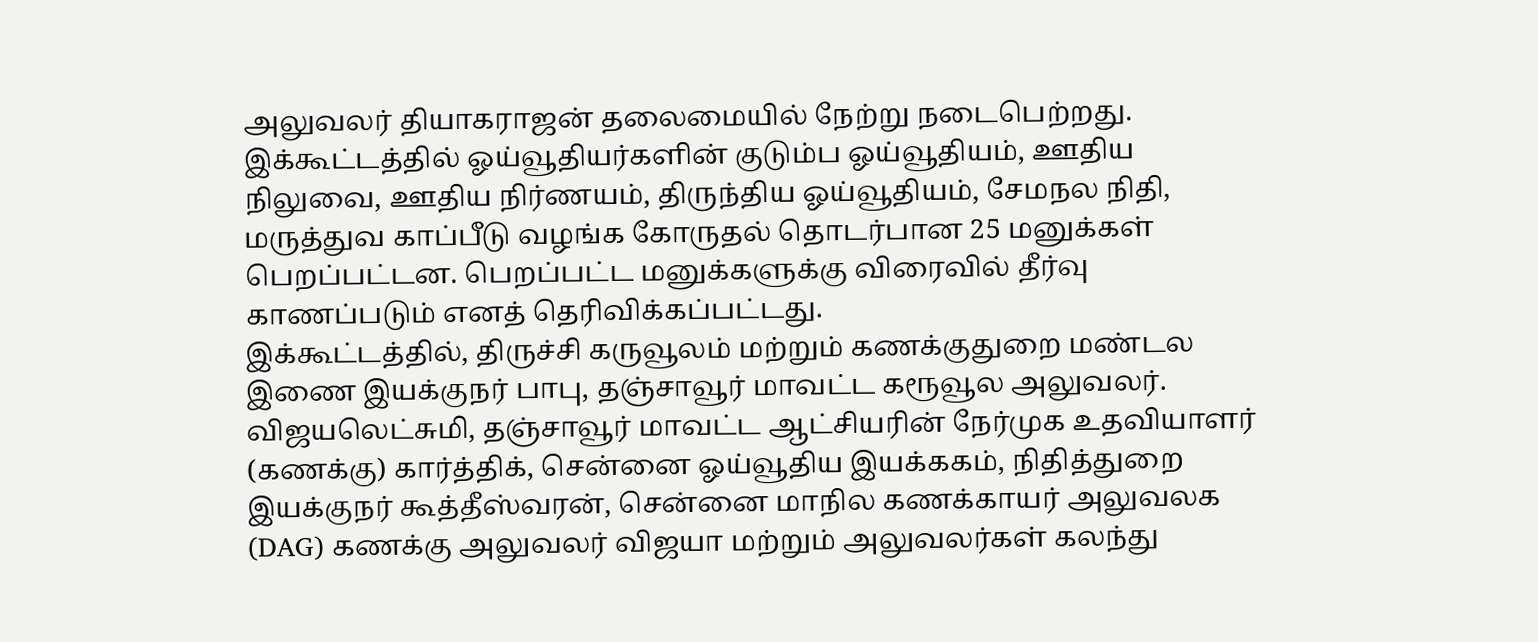அலுவலர் தியாகராஜன் தலைமையில் நேற்று நடைபெற்றது. இக்கூட்டத்தில் ஓய்வூதியர்களின் குடும்ப ஓய்வூதியம், ஊதிய நிலுவை, ஊதிய நிர்ணயம், திருந்திய ஓய்வூதியம், சேமநல நிதி, மருத்துவ காப்பீடு வழங்க கோருதல் தொடர்பான 25 மனுக்கள் பெறப்பட்டன. பெறப்பட்ட மனுக்களுக்கு விரைவில் தீர்வு காணப்படும் எனத் தெரிவிக்கப்பட்டது.
இக்கூட்டத்தில், திருச்சி கருவூலம் மற்றும் கணக்குதுறை மண்டல இணை இயக்குநர் பாபு, தஞ்சாவூர் மாவட்ட கரூவூல அலுவலர். விஜயலெட்சுமி, தஞ்சாவூர் மாவட்ட ஆட்சியரின் நேர்முக உதவியாளர் (கணக்கு) கார்த்திக், சென்னை ஓய்வூதிய இயக்ககம், நிதித்துறை இயக்குநர் கூத்தீஸ்வரன், சென்னை மாநில கணக்காயர் அலுவலக (DAG) கணக்கு அலுவலர் விஜயா மற்றும் அலுவலர்கள் கலந்து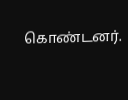கொண்டனர்.